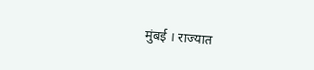मुंबई । राज्यात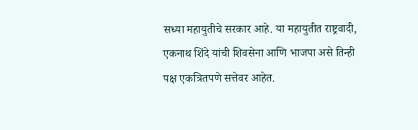सध्या महायुतीचे सरकार आहे. या महायुतीत राष्ट्रवादी, एकनाथ शिंदे यांची शिवसेना आणि भाजपा असे तिन्ही पक्ष एकत्रितपणे सत्तेवर आहेत.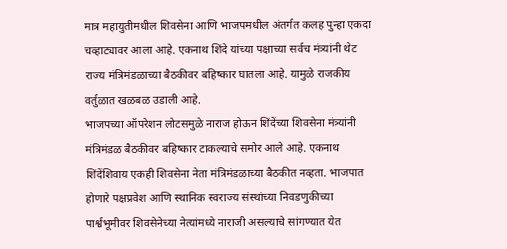मात्र महायुतीमधील शिवसेना आणि भाजपमधील अंतर्गत कलह पुन्हा एकदा चव्हाट्यावर आला आहे. एकनाथ शिंदे यांच्या पक्षाच्या सर्वच मंत्र्यांनी थेट राज्य मंत्रिमंडळाच्या बैठकीवर बहिष्कार घातला आहे. यामुळे राजकीय वर्तुळात खळबळ उडाली आहे.
भाजपच्या ऑपरेशन लोटसमुळे नाराज होऊन शिंदेंच्या शिवसेना मंत्र्यांनी मंत्रिमंडळ बैठकीवर बहिष्कार टाकल्याचे समोर आले आहे. एकनाथ शिंदेंशिवाय एकही शिवसेना नेता मंत्रिमंडळाच्या बैठकीत नव्हता. भाजपात होणारे पक्षप्रवेश आणि स्थानिक स्वराज्य संस्थांच्या निवडणुकीच्या पार्श्वभूमीवर शिवसेनेच्या नेत्यांमध्ये नाराजी असल्याचे सांगण्यात येत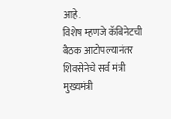आहे.
विशेष म्हणजे कॅबिनेटची बैठक आटोपल्यानंतर शिवसेनेचे सर्व मंत्री मुख्यमंत्री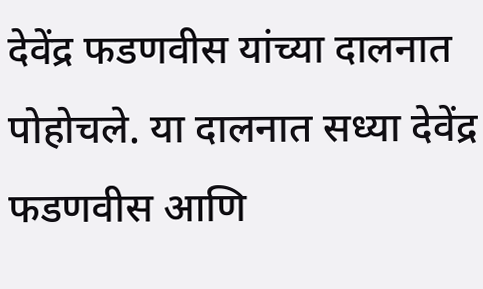देवेंद्र फडणवीस यांच्या दालनात पोहोचले. या दालनात सध्या देवेंद्र फडणवीस आणि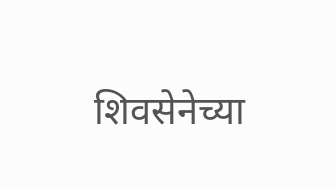शिवसेनेच्या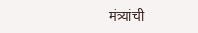मंत्र्यांची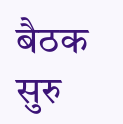बैठक सुरु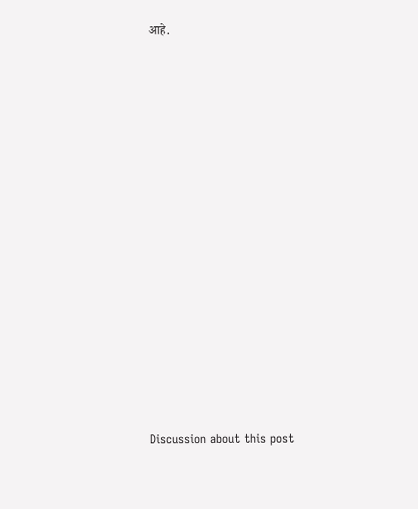आहे.















Discussion about this post